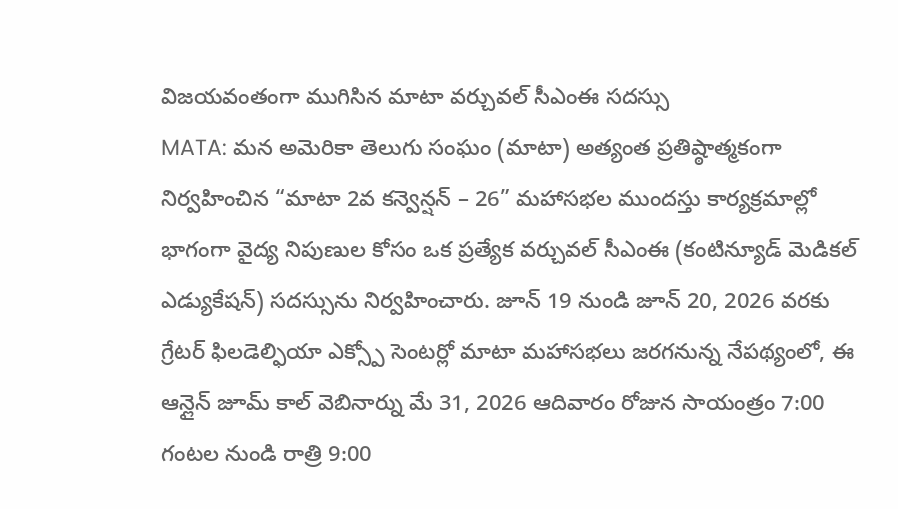విజయవంతంగా ముగిసిన మాటా వర్చువల్ సీఎంఈ సదస్సు
MATA: మన అమెరికా తెలుగు సంఘం (మాటా) అత్యంత ప్రతిష్ఠాత్మకంగా నిర్వహించిన “మాటా 2వ కన్వెన్షన్ – 26” మహాసభల ముందస్తు కార్యక్రమాల్లో భాగంగా వైద్య నిపుణుల కోసం ఒక ప్రత్యేక వర్చువల్ సీఎంఈ (కంటిన్యూడ్ మెడికల్ ఎడ్యుకేషన్) సదస్సును నిర్వహించారు. జూన్ 19 నుండి జూన్ 20, 2026 వరకు గ్రేటర్ ఫిలడెల్ఫియా ఎక్స్పో సెంటర్లో మాటా మహాసభలు జరగనున్న నేపథ్యంలో, ఈ ఆన్లైన్ జూమ్ కాల్ వెబినార్ను మే 31, 2026 ఆదివారం రోజున సాయంత్రం 7:00 గంటల నుండి రాత్రి 9:00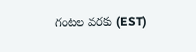గంటల వరకు (EST)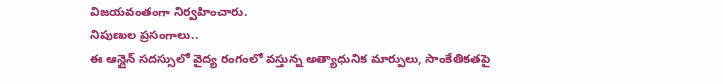విజయవంతంగా నిర్వహించారు.
నిపుణుల ప్రసంగాలు..
ఈ ఆన్లైన్ సదస్సులో వైద్య రంగంలో వస్తున్న అత్యాధునిక మార్పులు, సాంకేతికతపై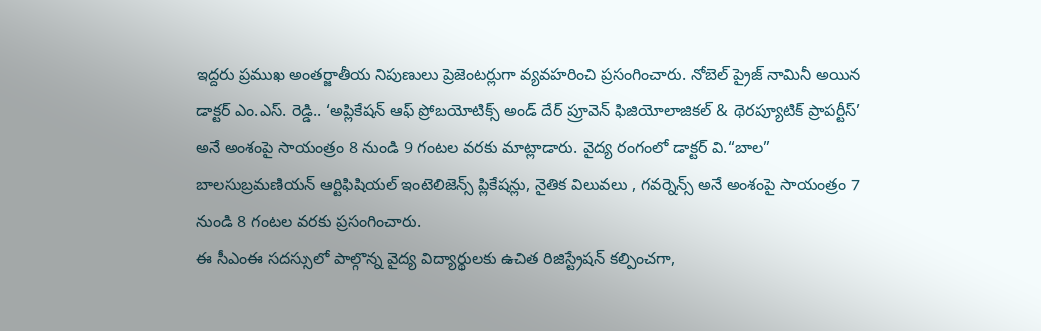ఇద్దరు ప్రముఖ అంతర్జాతీయ నిపుణులు ప్రెజెంటర్లుగా వ్యవహరించి ప్రసంగించారు. నోబెల్ ప్రైజ్ నామినీ అయిన డాక్టర్ ఎం.ఎస్. రెడ్డి.. ‘అప్లికేషన్ ఆఫ్ ప్రోబయోటిక్స్ అండ్ దేర్ ప్రూవెన్ ఫిజియోలాజికల్ & థెరప్యూటిక్ ప్రాపర్టీస్’ అనే అంశంపై సాయంత్రం 8 నుండి 9 గంటల వరకు మాట్లాడారు. వైద్య రంగంలో డాక్టర్ వి.“బాల” బాలసుబ్రమణియన్ ఆర్టిఫిషియల్ ఇంటెలిజెన్స్ ప్లికేషన్లు, నైతిక విలువలు , గవర్నెన్స్ అనే అంశంపై సాయంత్రం 7 నుండి 8 గంటల వరకు ప్రసంగించారు.
ఈ సీఎంఈ సదస్సులో పాల్గొన్న వైద్య విద్యార్థులకు ఉచిత రిజిస్ట్రేషన్ కల్పించగా,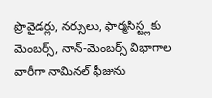ప్రొవైడర్లు, నర్సులు, ఫార్మసిస్ట్లకు మెంబర్స్, నాన్-మెంబర్స్ విభాగాల వారీగా నామినల్ ఫీజును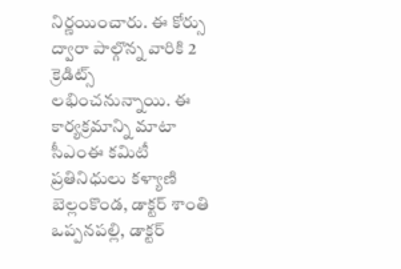నిర్ణయించారు. ఈ కోర్సు ద్వారా పాల్గొన్న వారికి 2 క్రెడిట్స్ లభించనున్నాయి. ఈ కార్యక్రమాన్ని మాటా సీఎంఈ కమిటీ ప్రతినిధులు కళ్యాణి బెల్లంకొండ, డాక్టర్ శాంతి ఒప్పనపల్లి, డాక్టర్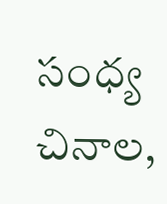సంధ్య చినాల,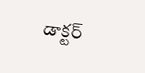డాక్టర్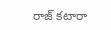రాజ్ కటారా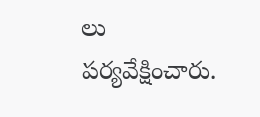లు పర్యవేక్షించారు.